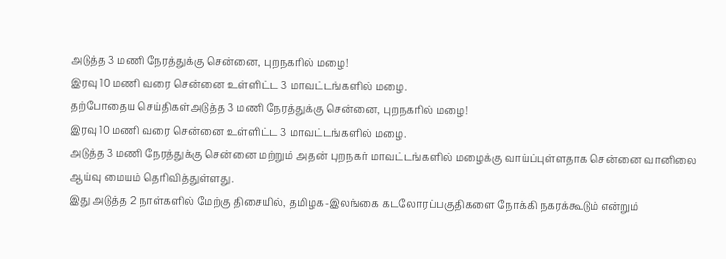அடுத்த 3 மணி நேரத்துக்கு சென்னை, புறநகரில் மழை!
இரவு 10 மணி வரை சென்னை உள்ளிட்ட 3 மாவட்டங்களில் மழை.
தற்போதைய செய்திகள்அடுத்த 3 மணி நேரத்துக்கு சென்னை, புறநகரில் மழை!
இரவு 10 மணி வரை சென்னை உள்ளிட்ட 3 மாவட்டங்களில் மழை.
அடுத்த 3 மணி நேரத்துக்கு சென்னை மற்றும் அதன் புறநகர் மாவட்டங்களில் மழைக்கு வாய்ப்புள்ளதாக சென்னை வானிலை ஆய்வு மையம் தெரிவித்துள்ளது.
இது அடுத்த 2 நாள்களில் மேற்கு திசையில், தமிழக-இலங்கை கடலோரப்பகுதிகளை நோக்கி நகரக்கூடும் என்றும்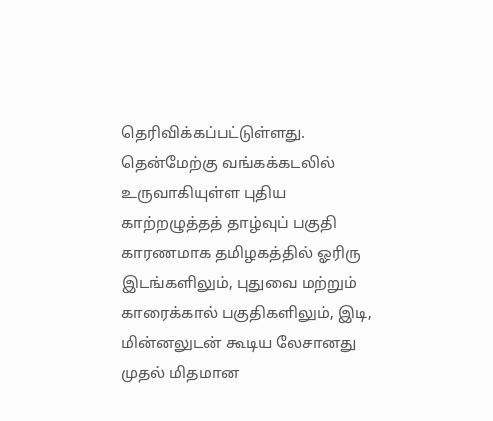தெரிவிக்கப்பட்டுள்ளது.
தென்மேற்கு வங்கக்கடலில் உருவாகியுள்ள புதிய காற்றழுத்தத் தாழ்வுப் பகுதி காரணமாக தமிழகத்தில் ஓரிரு இடங்களிலும், புதுவை மற்றும் காரைக்கால் பகுதிகளிலும், இடி, மின்னலுடன் கூடிய லேசானது முதல் மிதமான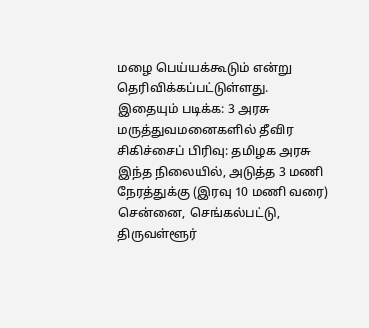மழை பெய்யக்கூடும் என்று தெரிவிக்கப்பட்டுள்ளது.
இதையும் படிக்க: 3 அரசு மருத்துவமனைகளில் தீவிர சிகிச்சைப் பிரிவு: தமிழக அரசு
இந்த நிலையில், அடுத்த 3 மணி நேரத்துக்கு (இரவு 10 மணி வரை) சென்னை, செங்கல்பட்டு, திருவள்ளூர்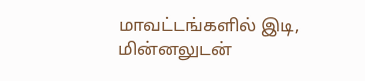மாவட்டங்களில் இடி, மின்னலுடன்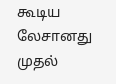கூடிய லேசானது முதல்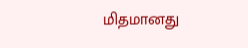மிதமானது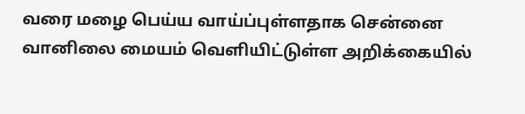வரை மழை பெய்ய வாய்ப்புள்ளதாக சென்னை வானிலை மையம் வெளியிட்டுள்ள அறிக்கையில்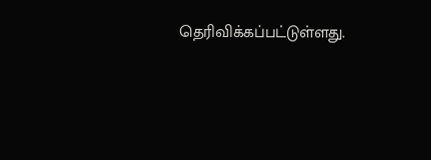தெரிவிக்கப்பட்டுள்ளது.